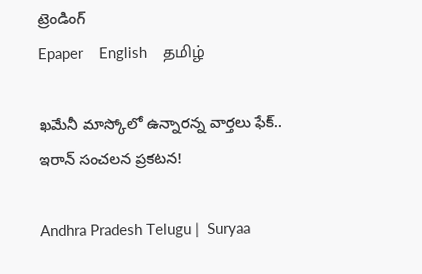ట్రెండింగ్
Epaper    English    தமிழ்

ఖమేనీ మాస్కోలో ఉన్నారన్న వార్తలు ఫేక్.. ఇరాన్ సంచలన ప్రకటన!

Andhra Pradesh Telugu |  Suryaa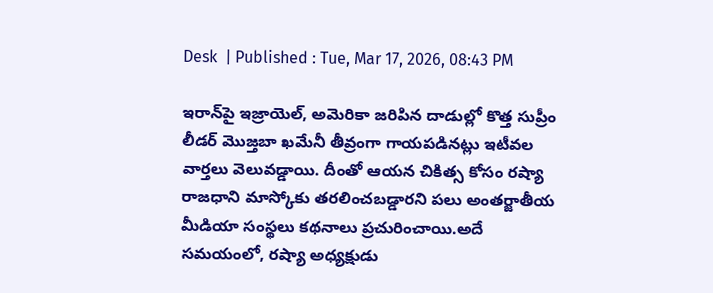Desk  | Published : Tue, Mar 17, 2026, 08:43 PM

ఇరాన్‌పై ఇజ్రాయెల్, అమెరికా జరిపిన దాడుల్లో కొత్త సుప్రీం లీడర్ మొజ్తబా ఖమేనీ తీవ్రంగా గాయపడినట్లు ఇటీవల వార్తలు వెలువడ్డాయి. దీంతో ఆయన చికిత్స కోసం రష్యా రాజధాని మాస్కోకు తరలించబడ్డారని పలు అంతర్జాతీయ మీడియా సంస్థలు కథనాలు ప్రచురించాయి.అదే సమయంలో, రష్యా అధ్యక్షుడు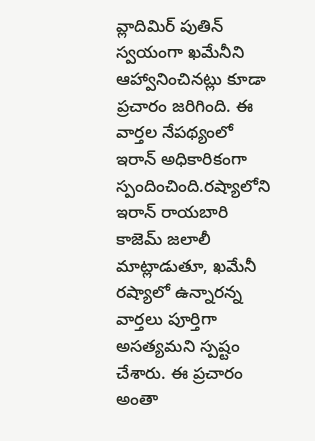వ్లాదిమిర్ పుతిన్ స్వయంగా ఖమేనీని ఆహ్వానించినట్లు కూడా ప్రచారం జరిగింది. ఈ వార్తల నేపథ్యంలో ఇరాన్ అధికారికంగా స్పందించింది.రష్యాలోని ఇరాన్ రాయబారి కాజెమ్ జలాలీ మాట్లాడుతూ, ఖమేనీ రష్యాలో ఉన్నారన్న వార్తలు పూర్తిగా అసత్యమని స్పష్టం చేశారు. ఈ ప్రచారం అంతా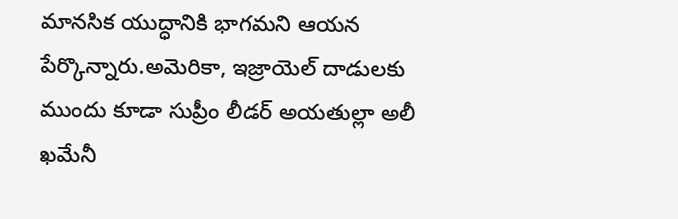మానసిక యుద్ధానికి భాగమని ఆయన పేర్కొన్నారు.అమెరికా, ఇజ్రాయెల్ దాడులకు ముందు కూడా సుప్రీం లీడర్ అయతుల్లా అలీ ఖమేనీ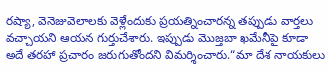రష్యా, వెనెజువెలాలకు వెళ్లేందుకు ప్రయత్నించారన్న తప్పుడు వార్తలు వచ్చాయని ఆయన గుర్తుచేశారు. ఇప్పుడు మొజ్తబా ఖమేనీపై కూడా అదే తరహా ప్రచారం జరుగుతోందని విమర్శించారు.“మా దేశ నాయకులు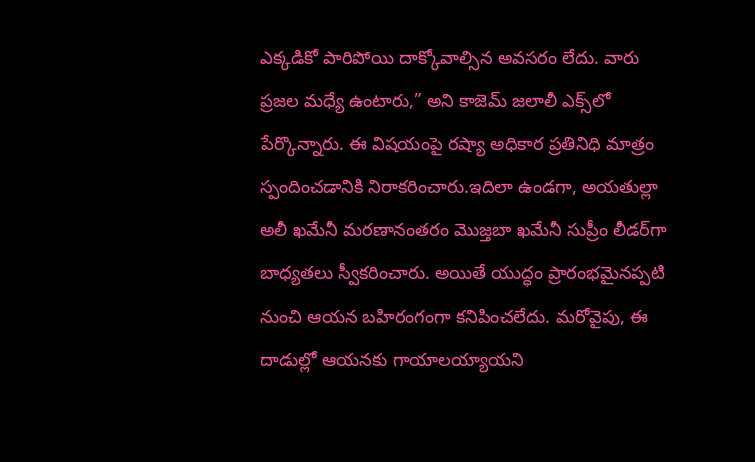ఎక్కడికో పారిపోయి దాక్కోవాల్సిన అవసరం లేదు. వారు ప్రజల మధ్యే ఉంటారు,” అని కాజెమ్ జలాలీ ఎక్స్‌లో పేర్కొన్నారు. ఈ విషయంపై రష్యా అధికార ప్రతినిధి మాత్రం స్పందించడానికి నిరాకరించారు.ఇదిలా ఉండగా, అయతుల్లా అలీ ఖమేనీ మరణానంతరం మొజ్తబా ఖమేనీ సుప్రీం లీడర్‌గా బాధ్యతలు స్వీకరించారు. అయితే యుద్ధం ప్రారంభమైనప్పటి నుంచి ఆయన బహిరంగంగా కనిపించలేదు. మరోవైపు, ఈ దాడుల్లో ఆయనకు గాయాలయ్యాయని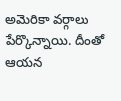అమెరికా వర్గాలు పేర్కొన్నాయి. దీంతో ఆయన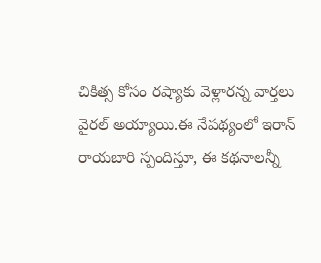చికిత్స కోసం రష్యాకు వెళ్లారన్న వార్తలు వైరల్ అయ్యాయి.ఈ నేపథ్యంలో ఇరాన్ రాయబారి స్పందిస్తూ, ఈ కథనాలన్నీ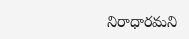నిరాధారమని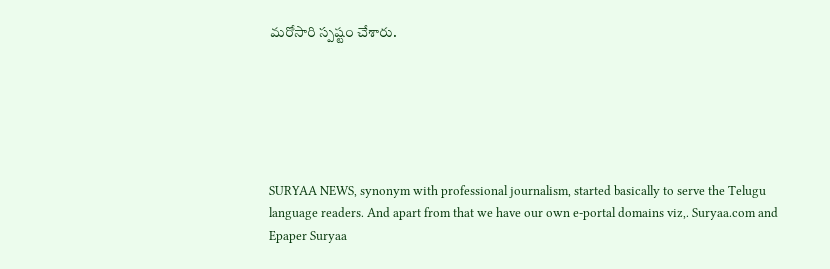మరోసారి స్పష్టం చేశారు.






SURYAA NEWS, synonym with professional journalism, started basically to serve the Telugu language readers. And apart from that we have our own e-portal domains viz,. Suryaa.com and Epaper Suryaa